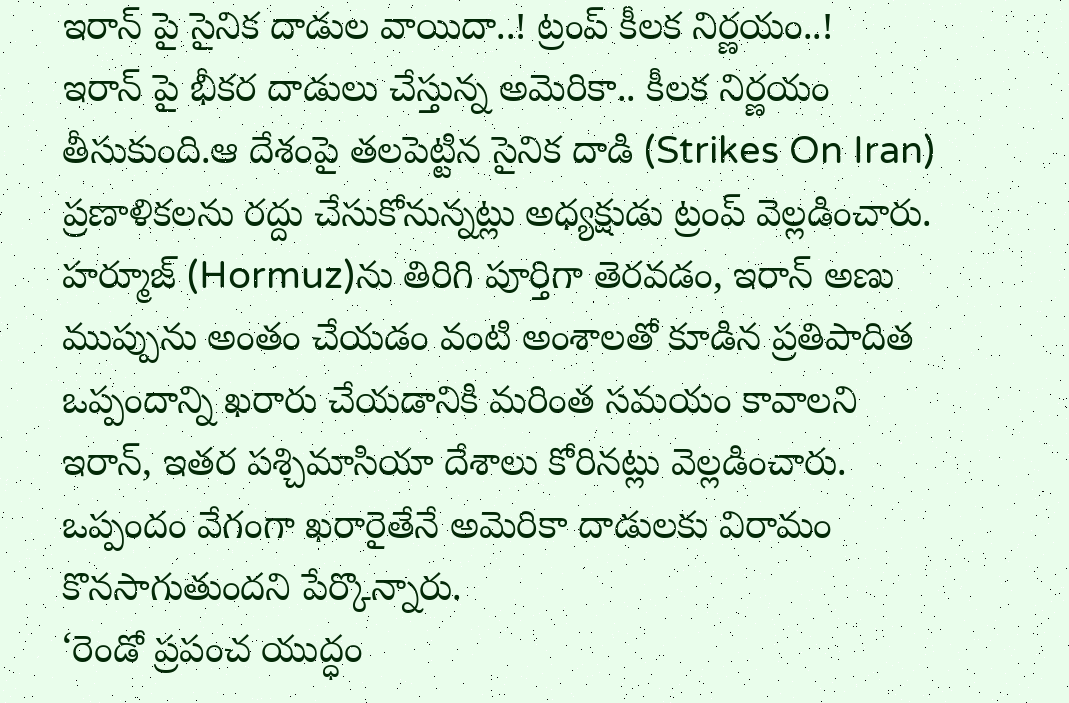ఇరాన్ పై సైనిక దాడుల వాయిదా..! ట్రంప్ కీలక నిర్ణయం..!
ఇరాన్ పై భీకర దాడులు చేస్తున్న అమెరికా.. కీలక నిర్ణయం తీసుకుంది.ఆ దేశంపై తలపెట్టిన సైనిక దాడి (Strikes On Iran) ప్రణాళికలను రద్దు చేసుకోనున్నట్లు అధ్యక్షుడు ట్రంప్ వెల్లడించారు. హర్మూజ్ (Hormuz)ను తిరిగి పూర్తిగా తెరవడం, ఇరాన్ అణు ముప్పును అంతం చేయడం వంటి అంశాలతో కూడిన ప్రతిపాదిత ఒప్పందాన్ని ఖరారు చేయడానికి మరింత సమయం కావాలని ఇరాన్, ఇతర పశ్చిమాసియా దేశాలు కోరినట్లు వెల్లడించారు. ఒప్పందం వేగంగా ఖరారైతేనే అమెరికా దాడులకు విరామం కొనసాగుతుందని పేర్కొన్నారు.
‘రెండో ప్రపంచ యుద్ధం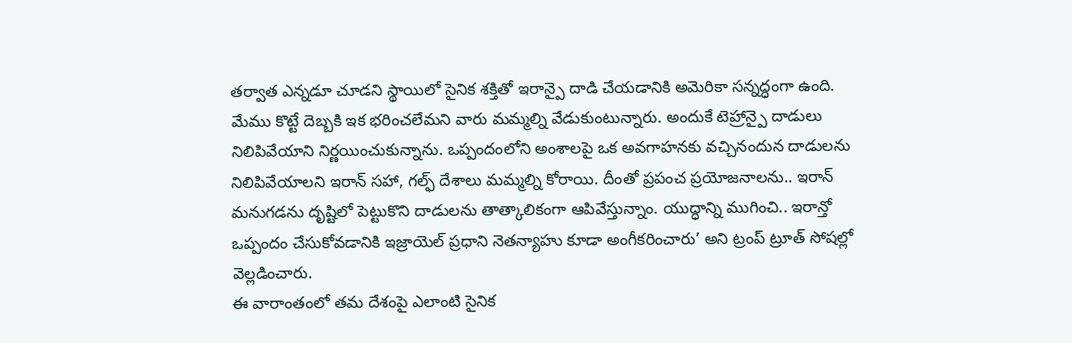తర్వాత ఎన్నడూ చూడని స్థాయిలో సైనిక శక్తితో ఇరాన్పై దాడి చేయడానికి అమెరికా సన్నద్ధంగా ఉంది. మేము కొట్టే దెబ్బకి ఇక భరించలేమని వారు మమ్మల్ని వేడుకుంటున్నారు. అందుకే టెహ్రాన్పై దాడులు నిలిపివేయాని నిర్ణయించుకున్నాను. ఒప్పందంలోని అంశాలపై ఒక అవగాహనకు వచ్చినందున దాడులను నిలిపివేయాలని ఇరాన్ సహా, గల్ఫ్ దేశాలు మమ్మల్ని కోరాయి. దీంతో ప్రపంచ ప్రయోజనాలను.. ఇరాన్ మనుగడను దృష్టిలో పెట్టుకొని దాడులను తాత్కాలికంగా ఆపివేస్తున్నాం. యుద్ధాన్ని ముగించి.. ఇరాన్తో ఒప్పందం చేసుకోవడానికి ఇజ్రాయెల్ ప్రధాని నెతన్యాహు కూడా అంగీకరించారు’ అని ట్రంప్ ట్రూత్ సోషల్లో వెల్లడించారు.
ఈ వారాంతంలో తమ దేశంపై ఎలాంటి సైనిక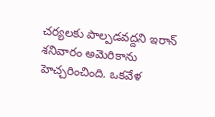చర్యలకు పాల్పడవద్దని ఇరాన్ శనివారం అమెరికాను హెచ్చరించింది. ఒకవేళ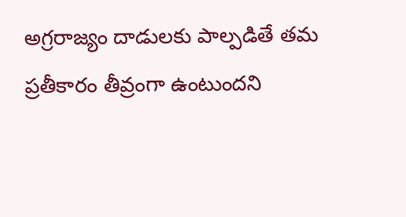అగ్రరాజ్యం దాడులకు పాల్పడితే తమ ప్రతీకారం తీవ్రంగా ఉంటుందని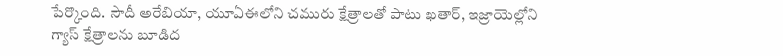పేర్కొంది. సౌదీ అరేబియా, యూఏఈలోని చమురు క్షేత్రాలతో పాటు ఖతార్, ఇజ్రాయెల్లోని గ్యాస్ క్షేత్రాలను బూడిద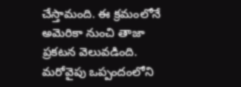చేస్తామంది. ఈ క్రమంలోనే అమెరికా నుంచి తాజా ప్రకటన వెలువడింది. మరోవైపు ఒప్పందంలోని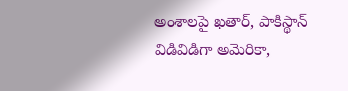అంశాలపై ఖతార్, పాకిస్థాన్ విడివిడిగా అమెరికా,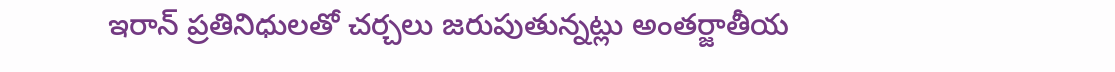ఇరాన్ ప్రతినిధులతో చర్చలు జరుపుతున్నట్లు అంతర్జాతీయ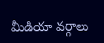మీడియా వర్గాలు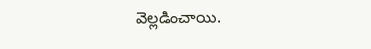వెల్లడించాయి.